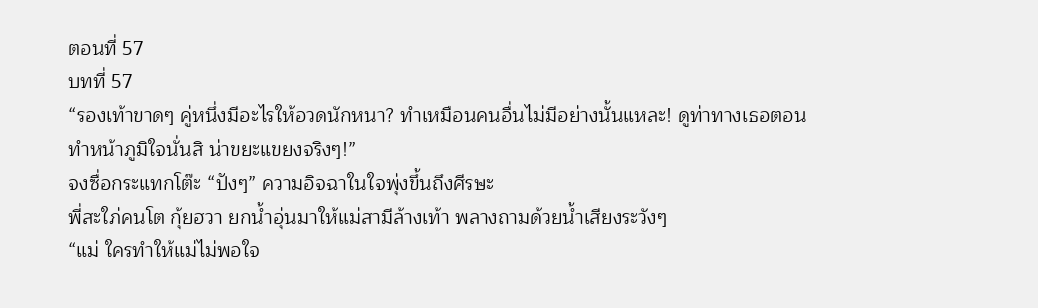ตอนที่ 57
บทที่ 57
“รองเท้าขาดๆ คู่หนึ่งมีอะไรให้อวดนักหนา? ทำเหมือนคนอื่นไม่มีอย่างนั้นแหละ! ดูท่าทางเธอตอนทำหน้าภูมิใจนั่นสิ น่าขยะแขยงจริงๆ!”
จงซื่อกระแทกโต๊ะ “ปังๆ” ความอิจฉาในใจพุ่งขึ้นถึงศีรษะ
พี่สะใภ่คนโต กุ้ยฮวา ยกน้ำอุ่นมาให้แม่สามีล้างเท้า พลางถามด้วยน้ำเสียงระวังๆ
“แม่ ใครทำให้แม่ไม่พอใจ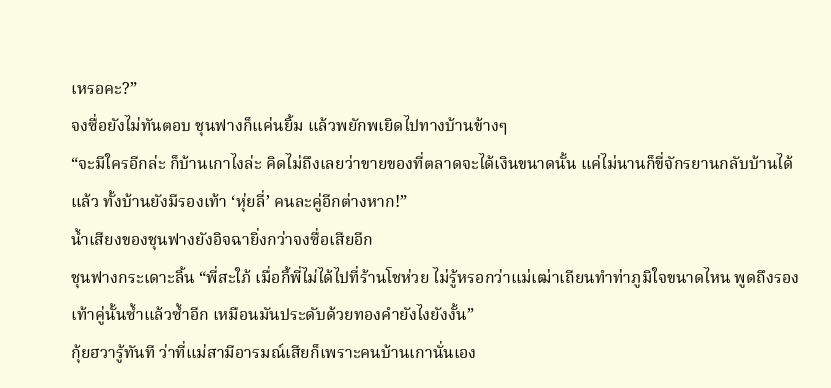เหรอคะ?”
จงซื่อยังไม่ทันตอบ ชุนฟางก็แค่นยิ้ม แล้วพยักพเยิดไปทางบ้านข้างๆ
“จะมีใครอีกล่ะ ก็บ้านเกาไงล่ะ คิดไม่ถึงเลยว่าขายของที่ตลาดจะได้เงินขนาดนั้น แค่ไม่นานก็ขี่จักรยานกลับบ้านได้แล้ว ทั้งบ้านยังมีรองเท้า ‘หุ่ยลี่’ คนละคู่อีกต่างหาก!”
น้ำเสียงของชุนฟางยังอิจฉายิ่งกว่าจงซื่อเสียอีก
ชุนฟางกระเดาะลิ้น “พี่สะใภ้ เมื่อกี้พี่ไม่ได้ไปที่ร้านโชห่วย ไม่รู้หรอกว่าแม่เฒ่าเถียนทำท่าภูมิใจขนาดไหน พูดถึงรองเท้าคู่นั้นซ้ำแล้วซ้ำอีก เหมือนมันประดับด้วยทองคำยังไงยังงั้น”
กุ้ยฮวารู้ทันที ว่าที่แม่สามีอารมณ์เสียก็เพราะคนบ้านเกานั่นเอง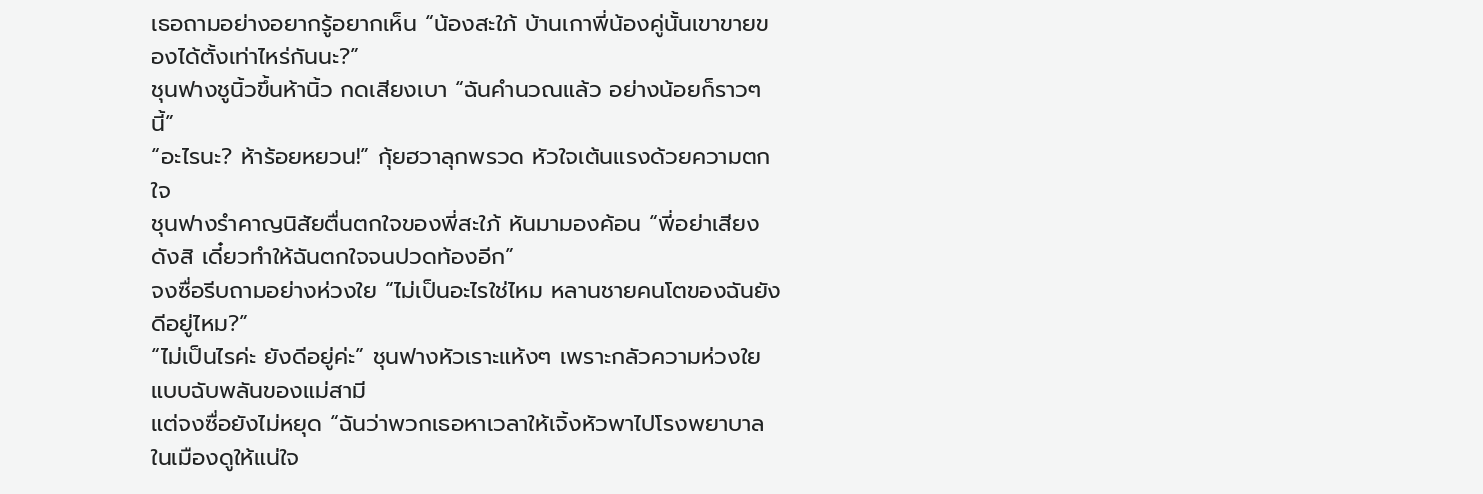เธอถามอย่างอยากรู้อยากเห็น “น้องสะใภ้ บ้านเกาพี่น้องคู่นั้นเขาขายของได้ตั้งเท่าไหร่กันนะ?”
ชุนฟางชูนิ้วขึ้นห้านิ้ว กดเสียงเบา “ฉันคำนวณแล้ว อย่างน้อยก็ราวๆ นี้”
“อะไรนะ? ห้าร้อยหยวน!” กุ้ยฮวาลุกพรวด หัวใจเต้นแรงด้วยความตกใจ
ชุนฟางรำคาญนิสัยตื่นตกใจของพี่สะใภ้ หันมามองค้อน “พี่อย่าเสียงดังสิ เดี๋ยวทำให้ฉันตกใจจนปวดท้องอีก”
จงซื่อรีบถามอย่างห่วงใย “ไม่เป็นอะไรใช่ไหม หลานชายคนโตของฉันยังดีอยู่ไหม?”
“ไม่เป็นไรค่ะ ยังดีอยู่ค่ะ” ชุนฟางหัวเราะแห้งๆ เพราะกลัวความห่วงใยแบบฉับพลันของแม่สามี
แต่จงซื่อยังไม่หยุด “ฉันว่าพวกเธอหาเวลาให้เจิ้งหัวพาไปโรงพยาบาลในเมืองดูให้แน่ใจ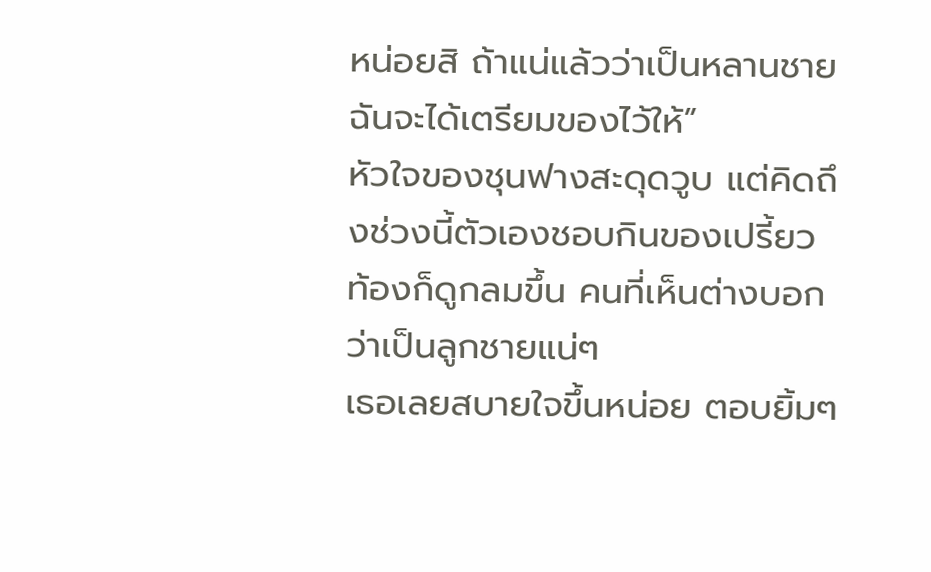หน่อยสิ ถ้าแน่แล้วว่าเป็นหลานชาย ฉันจะได้เตรียมของไว้ให้”
หัวใจของชุนฟางสะดุดวูบ แต่คิดถึงช่วงนี้ตัวเองชอบกินของเปรี้ยว ท้องก็ดูกลมขึ้น คนที่เห็นต่างบอกว่าเป็นลูกชายแน่ๆ
เธอเลยสบายใจขึ้นหน่อย ตอบยิ้มๆ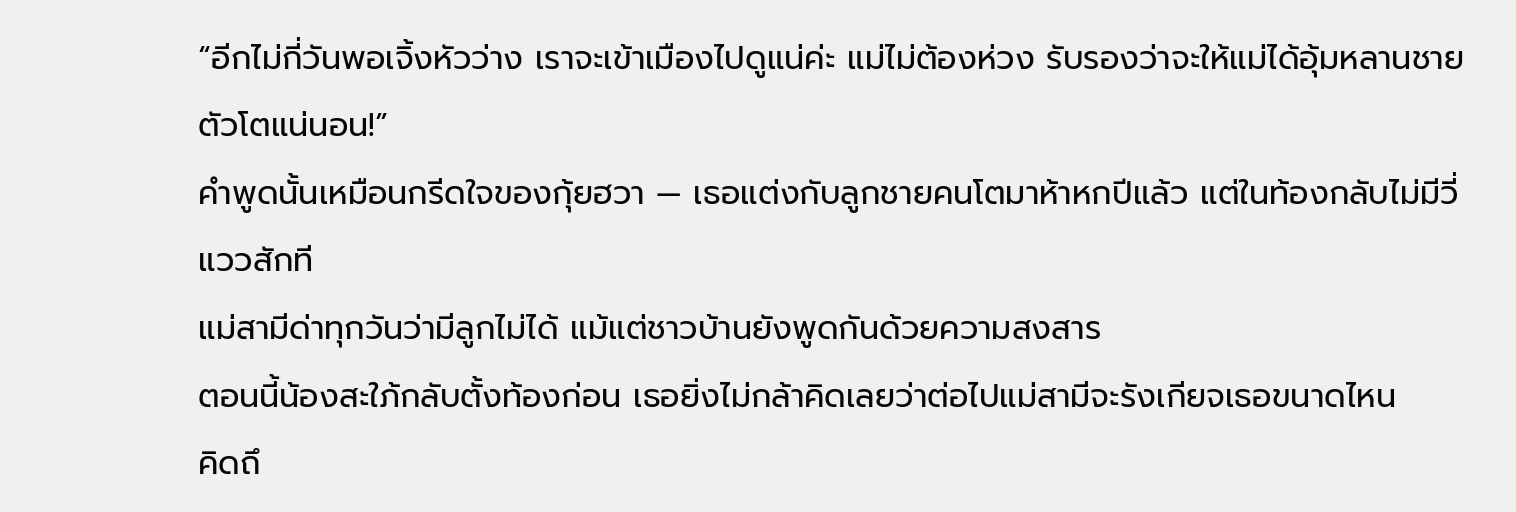“อีกไม่กี่วันพอเจิ้งหัวว่าง เราจะเข้าเมืองไปดูแน่ค่ะ แม่ไม่ต้องห่วง รับรองว่าจะให้แม่ได้อุ้มหลานชายตัวโตแน่นอน!”
คำพูดนั้นเหมือนกรีดใจของกุ้ยฮวา — เธอแต่งกับลูกชายคนโตมาห้าหกปีแล้ว แต่ในท้องกลับไม่มีวี่แววสักที
แม่สามีด่าทุกวันว่ามีลูกไม่ได้ แม้แต่ชาวบ้านยังพูดกันด้วยความสงสาร
ตอนนี้น้องสะใภ้กลับตั้งท้องก่อน เธอยิ่งไม่กล้าคิดเลยว่าต่อไปแม่สามีจะรังเกียจเธอขนาดไหน
คิดถึ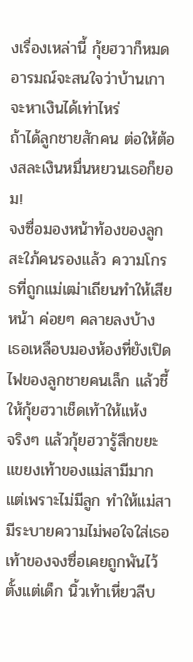งเรื่องเหล่านี้ กุ้ยฮวาก็หมดอารมณ์จะสนใจว่าบ้านเกาจะหาเงินได้เท่าไหร่
ถ้าได้ลูกชายสักคน ต่อให้ต้องสละเงินหมื่นหยวนเธอก็ยอม!
จงซื่อมองหน้าท้องของลูกสะใภ้คนรองแล้ว ความโกรธที่ถูกแม่เฒ่าเถียนทำให้เสียหน้า ค่อยๆ คลายลงบ้าง
เธอเหลือบมองห้องที่ยังเปิดไฟของลูกชายคนเล็ก แล้วชี้ให้กุ้ยฮวาเช็ดเท้าให้แห้ง
จริงๆ แล้วกุ้ยฮวารู้สึกขยะแขยงเท้าของแม่สามีมาก
แต่เพราะไม่มีลูก ทำให้แม่สามีระบายความไม่พอใจใส่เธอ
เท้าของจงซื่อเคยถูกพันไว้ตั้งแต่เด็ก นิ้วเท้าเหี่ยวลีบ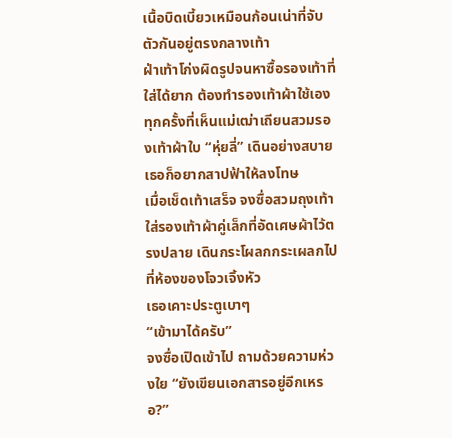เนื้อบิดเบี้ยวเหมือนก้อนเน่าที่จับตัวกันอยู่ตรงกลางเท้า
ฝ่าเท้าโก่งผิดรูปจนหาซื้อรองเท้าที่ใส่ได้ยาก ต้องทำรองเท้าผ้าใช้เอง
ทุกครั้งที่เห็นแม่เฒ่าเถียนสวมรองเท้าผ้าใบ “หุ่ยลี่” เดินอย่างสบาย เธอก็อยากสาปฟ้าให้ลงโทษ
เมื่อเช็ดเท้าเสร็จ จงซื่อสวมถุงเท้า ใส่รองเท้าผ้าคู่เล็กที่อัดเศษผ้าไว้ตรงปลาย เดินกระโผลกกระเผลกไปที่ห้องของโจวเจิ้งหัว
เธอเคาะประตูเบาๆ
“เข้ามาได้ครับ”
จงซื่อเปิดเข้าไป ถามด้วยความห่วงใย “ยังเขียนเอกสารอยู่อีกเหรอ?”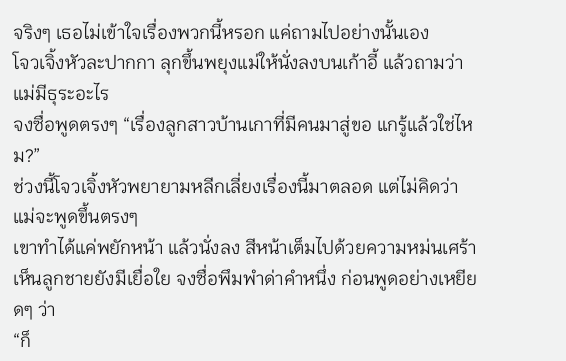จริงๆ เธอไม่เข้าใจเรื่องพวกนี้หรอก แค่ถามไปอย่างนั้นเอง
โจวเจิ้งหัวละปากกา ลุกขึ้นพยุงแม่ให้นั่งลงบนเก้าอี้ แล้วถามว่าแม่มีธุระอะไร
จงซื่อพูดตรงๆ “เรื่องลูกสาวบ้านเกาที่มีคนมาสู่ขอ แกรู้แล้วใช่ไหม?”
ช่วงนี้โจวเจิ้งหัวพยายามหลีกเลี่ยงเรื่องนี้มาตลอด แต่ไม่คิดว่าแม่จะพูดขึ้นตรงๆ
เขาทำได้แค่พยักหน้า แล้วนั่งลง สีหน้าเต็มไปด้วยความหม่นเศร้า
เห็นลูกชายยังมีเยื่อใย จงซื่อพึมพำด่าคำหนึ่ง ก่อนพูดอย่างเหยียดๆ ว่า
“ก็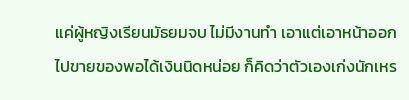แค่ผู้หญิงเรียนมัธยมจบ ไม่มีงานทำ เอาแต่เอาหน้าออกไปขายของพอได้เงินนิดหน่อย ก็คิดว่าตัวเองเก่งนักเหร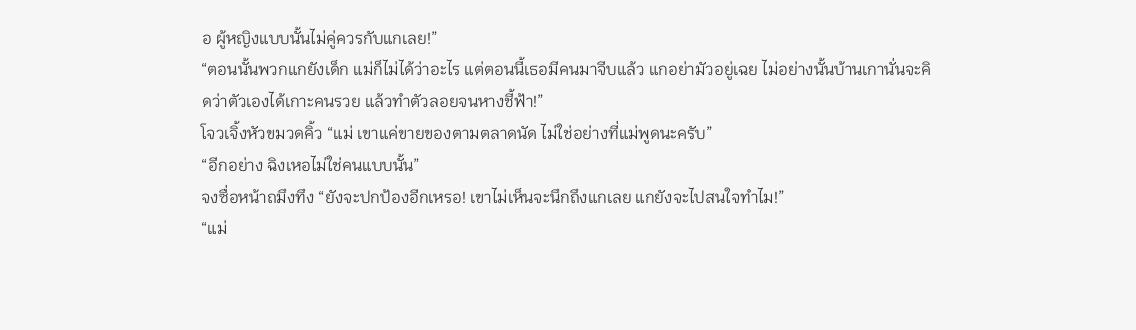อ ผู้หญิงแบบนั้นไม่คู่ควรกับแกเลย!”
“ตอนนั้นพวกแกยังเด็ก แม่ก็ไม่ได้ว่าอะไร แต่ตอนนี้เธอมีคนมาจีบแล้ว แกอย่ามัวอยู่เฉย ไม่อย่างนั้นบ้านเกานั่นจะคิดว่าตัวเองได้เกาะคนรวย แล้วทำตัวลอยจนหางชี้ฟ้า!”
โจวเจิ้งหัวขมวดคิ้ว “แม่ เขาแค่ขายของตามตลาดนัด ไม่ใช่อย่างที่แม่พูดนะครับ”
“อีกอย่าง ฉิงเหอไม่ใช่คนแบบนั้น”
จงซื่อหน้าถมึงทึง “ยังจะปกป้องอีกเหรอ! เขาไม่เห็นจะนึกถึงแกเลย แกยังจะไปสนใจทำไม!”
“แม่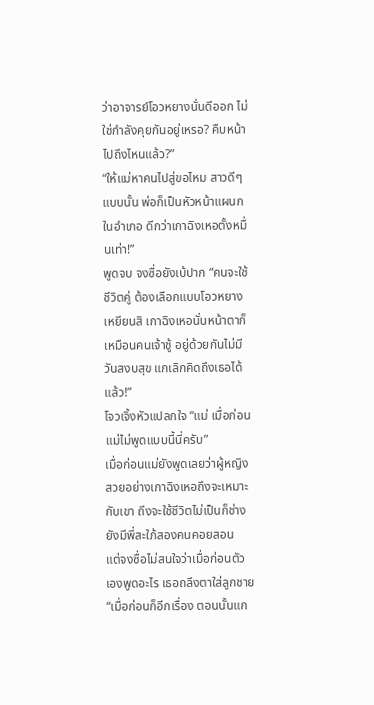ว่าอาจารย์โอวหยางนั่นดีออก ไม่ใช่กำลังคุยกันอยู่เหรอ? คืบหน้าไปถึงไหนแล้ว?”
“ให้แม่หาคนไปสู่ขอไหม สาวดีๆ แบบนั้น พ่อก็เป็นหัวหน้าแผนกในอำเภอ ดีกว่าเกาฉิงเหอตั้งหมื่นเท่า!”
พูดจบ จงซื่อยังเบ้ปาก “คนจะใช้ชีวิตคู่ ต้องเลือกแบบโอวหยางเหยียนสิ เกาฉิงเหอนั่นหน้าตาก็เหมือนคนเจ้าชู้ อยู่ด้วยกันไม่มีวันสงบสุข แกเลิกคิดถึงเธอได้แล้ว!”
โจวเจิ้งหัวแปลกใจ “แม่ เมื่อก่อนแม่ไม่พูดแบบนี้นี่ครับ”
เมื่อก่อนแม่ยังพูดเลยว่าผู้หญิงสวยอย่างเกาฉิงเหอถึงจะเหมาะกับเขา ถึงจะใช้ชีวิตไม่เป็นก็ช่าง ยังมีพี่สะใภ้สองคนคอยสอน
แต่จงซื่อไม่สนใจว่าเมื่อก่อนตัวเองพูดอะไร เธอถลึงตาใส่ลูกชาย “เมื่อก่อนก็อีกเรื่อง ตอนนั้นแก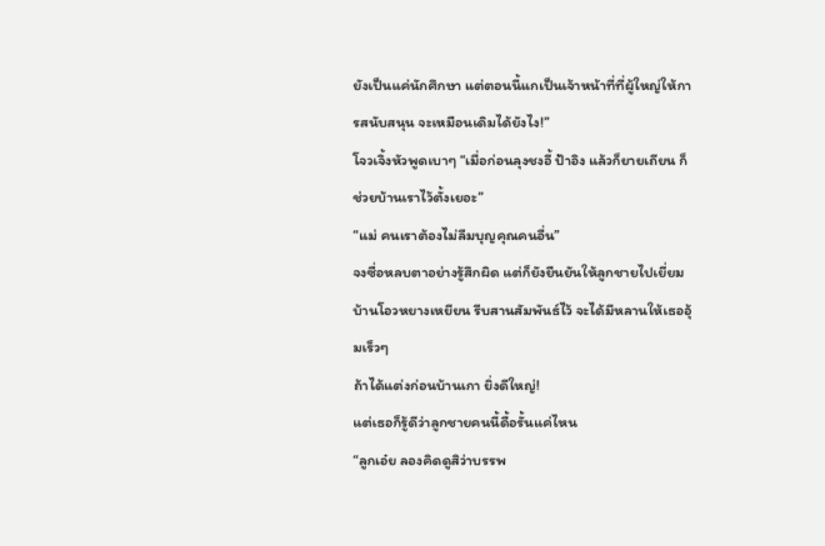ยังเป็นแค่นักศึกษา แต่ตอนนี้แกเป็นเจ้าหน้าที่ที่ผู้ใหญ่ให้การสนับสนุน จะเหมือนเดิมได้ยังไง!”
โจวเจิ้งหัวพูดเบาๆ “เมื่อก่อนลุงชงอี้ ป้าอิง แล้วก็ยายเถียน ก็ช่วยบ้านเราไว้ตั้งเยอะ”
“แม่ คนเราต้องไม่ลืมบุญคุณคนอื่น”
จงซื่อหลบตาอย่างรู้สึกผิด แต่ก็ยังยืนยันให้ลูกชายไปเยี่ยมบ้านโอวหยางเหยียน รีบสานสัมพันธ์ไว้ จะได้มีหลานให้เธออุ้มเร็วๆ
ถ้าได้แต่งก่อนบ้านเกา ยิ่งดีใหญ่!
แต่เธอก็รู้ดีว่าลูกชายคนนี้ดื้อรั้นแค่ไหน
“ลูกเอ๋ย ลองคิดดูสิว่าบรรพ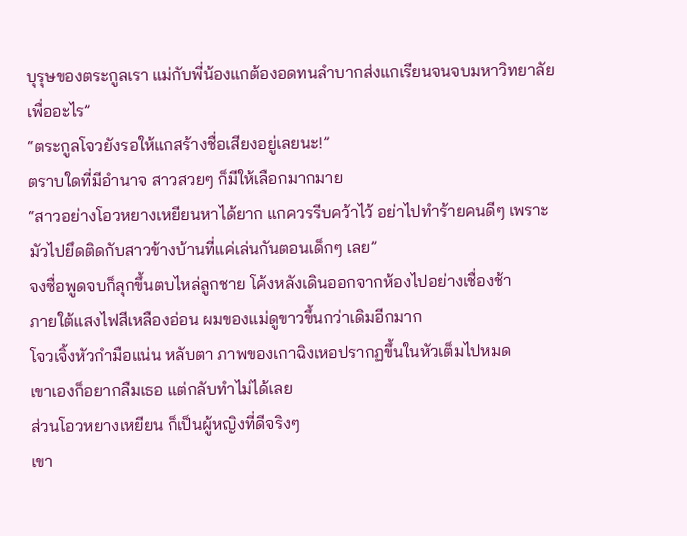บุรุษของตระกูลเรา แม่กับพี่น้องแกต้องอดทนลำบากส่งแกเรียนจนจบมหาวิทยาลัยเพื่ออะไร”
“ตระกูลโจวยังรอให้แกสร้างชื่อเสียงอยู่เลยนะ!”
ตราบใดที่มีอำนาจ สาวสวยๆ ก็มีให้เลือกมากมาย
“สาวอย่างโอวหยางเหยียนหาได้ยาก แกควรรีบคว้าไว้ อย่าไปทำร้ายคนดีๆ เพราะมัวไปยึดติดกับสาวข้างบ้านที่แค่เล่นกันตอนเด็กๆ เลย”
จงซื่อพูดจบก็ลุกขึ้นตบไหล่ลูกชาย โค้งหลังเดินออกจากห้องไปอย่างเชื่องช้า
ภายใต้แสงไฟสีเหลืองอ่อน ผมของแม่ดูขาวขึ้นกว่าเดิมอีกมาก
โจวเจิ้งหัวกำมือแน่น หลับตา ภาพของเกาฉิงเหอปรากฏขึ้นในหัวเต็มไปหมด
เขาเองก็อยากลืมเธอ แต่กลับทำไม่ได้เลย
ส่วนโอวหยางเหยียน ก็เป็นผู้หญิงที่ดีจริงๆ
เขา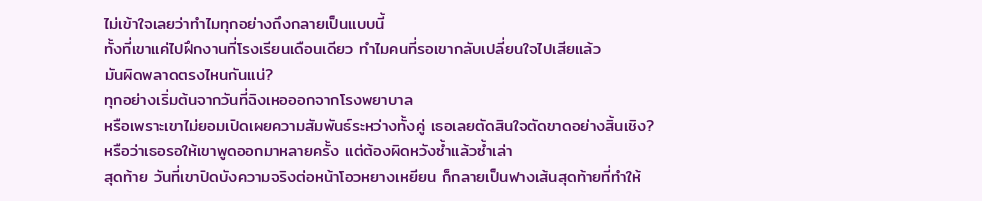ไม่เข้าใจเลยว่าทำไมทุกอย่างถึงกลายเป็นแบบนี้
ทั้งที่เขาแค่ไปฝึกงานที่โรงเรียนเดือนเดียว ทำไมคนที่รอเขากลับเปลี่ยนใจไปเสียแล้ว
มันผิดพลาดตรงไหนกันแน่?
ทุกอย่างเริ่มต้นจากวันที่ฉิงเหอออกจากโรงพยาบาล
หรือเพราะเขาไม่ยอมเปิดเผยความสัมพันธ์ระหว่างทั้งคู่ เธอเลยตัดสินใจตัดขาดอย่างสิ้นเชิง?
หรือว่าเธอรอให้เขาพูดออกมาหลายครั้ง แต่ต้องผิดหวังซ้ำแล้วซ้ำเล่า
สุดท้าย วันที่เขาปิดบังความจริงต่อหน้าโอวหยางเหยียน ก็กลายเป็นฟางเส้นสุดท้ายที่ทำให้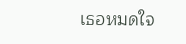เธอหมดใจ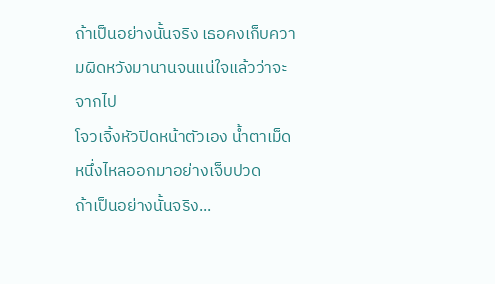ถ้าเป็นอย่างนั้นจริง เธอคงเก็บความผิดหวังมานานจนแน่ใจแล้วว่าจะจากไป
โจวเจิ้งหัวปิดหน้าตัวเอง น้ำตาเม็ดหนึ่งไหลออกมาอย่างเจ็บปวด
ถ้าเป็นอย่างนั้นจริง...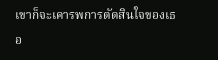เขาก็จะเคารพการตัดสินใจของเธอ